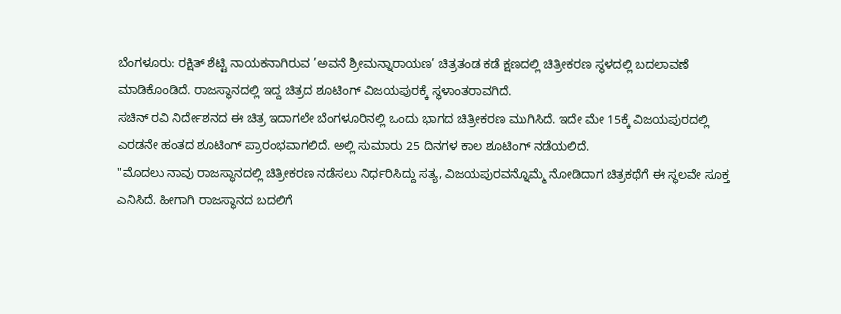ಬೆಂಗಳೂರು: ರಕ್ಷಿತ್ ಶೆಟ್ಟಿ ನಾಯಕನಾಗಿರುವ ’ಅವನೆ ಶ್ರೀಮನ್ನಾರಾಯಣ’ ಚಿತ್ರತಂಡ ಕಡೆ ಕ್ಷಣದಲ್ಲಿ ಚಿತ್ರೀಕರಣ ಸ್ಥಳದಲ್ಲಿ ಬದಲಾವಣೆ ಮಾಡಿಕೊಂಡಿದೆ. ರಾಜಸ್ಥಾನದಲ್ಲಿ ಇದ್ದ ಚಿತ್ರದ ಶೂಟಿಂಗ್ ವಿಜಯಪುರಕ್ಕೆ ಸ್ಥಳಾಂತರಾವಗಿದೆ.
ಸಚಿನ್ ರವಿ ನಿರ್ದೇಶನದ ಈ ಚಿತ್ರ ಇದಾಗಲೇ ಬೆಂಗಳೂರಿನಲ್ಲಿ ಒಂದು ಭಾಗದ ಚಿತ್ರೀಕರಣ ಮುಗಿಸಿದೆ. ಇದೇ ಮೇ 15ಕ್ಕೆ ವಿಜಯಪುರದಲ್ಲಿ ಎರಡನೇ ಹಂತದ ಶೂಟಿಂಗ್ ಪ್ರಾರಂಭವಾಗಲಿದೆ. ಅಲ್ಲಿ ಸುಮಾರು 25 ದಿನಗಳ ಕಾಲ ಶೂಟಿಂಗ್ ನಡೆಯಲಿದೆ.
"ಮೊದಲು ನಾವು ರಾಜಸ್ಥಾನದಲ್ಲಿ ಚಿತ್ರೀಕರಣ ನಡೆಸಲು ನಿರ್ಧರಿಸಿದ್ದು ಸತ್ಯ, ವಿಜಯಪುರವನ್ನೊಮ್ಮೆ ನೋಡಿದಾಗ ಚಿತ್ರಕಥೆಗೆ ಈ ಸ್ಥಲವೇ ಸೂಕ್ತ ಎನಿಸಿದೆ. ಹೀಗಾಗಿ ರಾಜಸ್ಥಾನದ ಬದಲಿಗೆ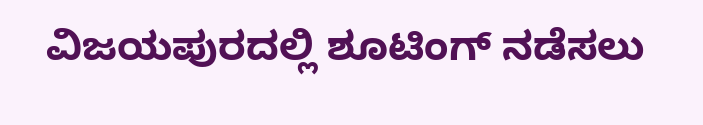ವಿಜಯಪುರದಲ್ಲಿ ಶೂಟಿಂಗ್ ನಡೆಸಲು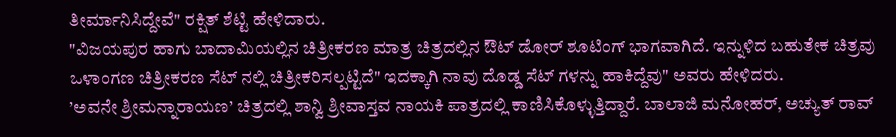ತೀರ್ಮಾನಿಸಿದ್ದೇವೆ" ರಕ್ಷಿತ್ ಶೆಟ್ಟಿ ಹೇಳಿದಾರು.
"ವಿಜಯಪುರ ಹಾಗು ಬಾದಾಮಿಯಲ್ಲಿನ ಚಿತ್ರೀಕರಣ ಮಾತ್ರ ಚಿತ್ರದಲ್ಲಿನ ಔಟ್ ಡೋರ್ ಶೂಟಿಂಗ್ ಭಾಗವಾಗಿದೆ. ಇನ್ನುಳಿದ ಬಹುತೇಕ ಚಿತ್ರವು ಒಳಾಂಗಣ ಚಿತ್ರೀಕರಣ ಸೆಟ್ ನಲ್ಲಿ ಚಿತ್ರೀಕರಿಸಲ್ಪಟ್ಟಿದೆ" ಇದಕ್ಕಾಗಿ ನಾವು ದೊಡ್ಡ ಸೆಟ್ ಗಳನ್ನು ಹಾಕಿದ್ದೆವು" ಅವರು ಹೇಳಿದರು.
’ಅವನೇ ಶ್ರೀಮನ್ನಾರಾಯಣ’ ಚಿತ್ರದಲ್ಲಿ ಶಾನ್ವಿ ಶ್ರೀವಾಸ್ತವ ನಾಯಕಿ ಪಾತ್ರದಲ್ಲಿ ಕಾಣಿಸಿಕೊಳ್ಳುತ್ತಿದ್ದಾರೆ. ಬಾಲಾಜಿ ಮನೋಹರ್, ಅಚ್ಯುತ್ ರಾವ್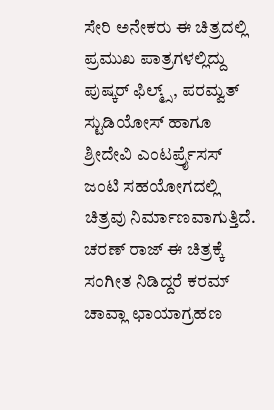ಸೇರಿ ಅನೇಕರು ಈ ಚಿತ್ರದಲ್ಲಿ ಪ್ರಮುಖ ಪಾತ್ರಗಳಲ್ಲಿದ್ದು ಪುಷ್ಕರ್ ಫಿಲ್ಮ್ಸ್, ಪರಮ್ವತ್ ಸ್ಟುಡಿಯೋಸ್ ಹಾಗೂ ಶ್ರೀದೇವಿ ಎಂಟರ್ಪ್ರೈಸಸ್ ಜಂಟಿ ಸಹಯೋಗದಲ್ಲಿ ಚಿತ್ರವು ನಿರ್ಮಾಣವಾಗುತ್ತಿದೆ. ಚರಣ್ ರಾಜ್ ಈ ಚಿತ್ರಕ್ಕೆ ಸಂಗೀತ ನಿಡಿದ್ದರೆ ಕರಮ್ ಚಾವ್ಲಾ ಛಾಯಾಗ್ರಹಣ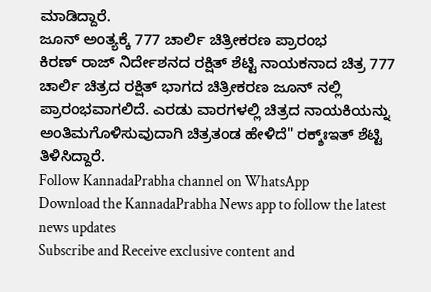ಮಾಡಿದ್ದಾರೆ.
ಜೂನ್ ಅಂತ್ಯಕ್ಕೆ 777 ಚಾರ್ಲಿ ಚಿತ್ರೀಕರಣ ಪ್ರಾರಂಭ
ಕಿರಣ್ ರಾಜ್ ನಿರ್ದೇಶನದ ರಕ್ಷಿತ್ ಶೆಟ್ಟಿ ನಾಯಕನಾದ ಚಿತ್ರ 777 ಚಾರ್ಲಿ ಚಿತ್ರದ ರಕ್ಷಿತ್ ಭಾಗದ ಚಿತ್ರೀಕರಣ ಜೂನ್ ನಲ್ಲಿ ಪ್ರಾರಂಭವಾಗಲಿದೆ. ಎರಡು ವಾರಗಳಲ್ಲಿ ಚಿತ್ರದ ನಾಯಕಿಯನ್ನು ಅಂತಿಮಗೊಳಿಸುವುದಾಗಿ ಚಿತ್ರತಂಡ ಹೇಳಿದೆ" ರಕ್ಶ್ಃಇತ್ ಶೆಟ್ಟಿ ತಿಳಿಸಿದ್ದಾರೆ.
Follow KannadaPrabha channel on WhatsApp
Download the KannadaPrabha News app to follow the latest news updates
Subscribe and Receive exclusive content and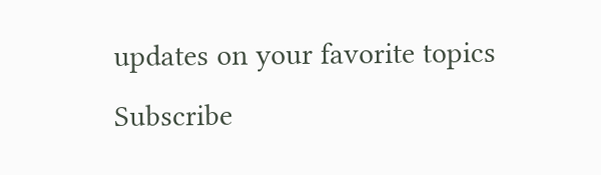updates on your favorite topics
Subscribe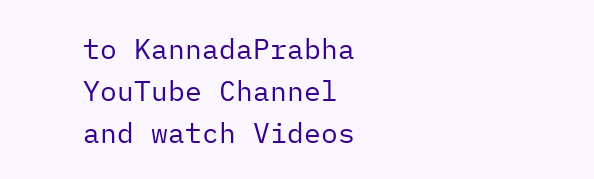to KannadaPrabha YouTube Channel and watch Videos